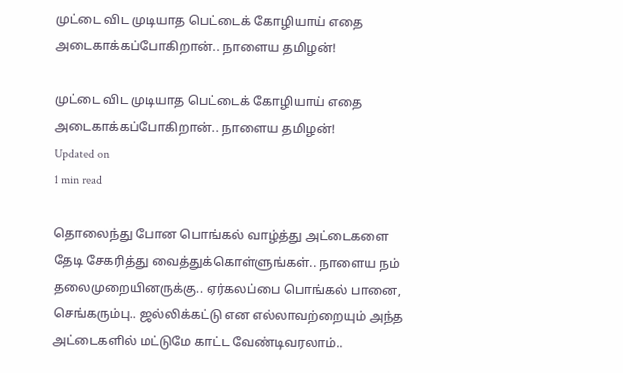முட்டை விட முடியாத பெட்டைக் கோழியாய் எதை அடைகாக்கப்போகிறான்.. நாளைய தமிழன்!

முட்டை விட முடியாத பெட்டைக் கோழியாய் எதை அடைகாக்கப்போகிறான்.. நாளைய தமிழன்!
Updated on
1 min read

தொலைந்து போன பொங்கல் வாழ்த்து அட்டைகளை தேடி சேகரித்து வைத்துக்கொள்ளுங்கள்.. நாளைய நம் தலைமுறையினருக்கு.. ஏர்கலப்பை பொங்கல் பானை, செங்கரும்பு.. ஜல்லிக்கட்டு என எல்லாவற்றையும் அந்த அட்டைகளில் மட்டுமே காட்ட வேண்டிவரலாம்..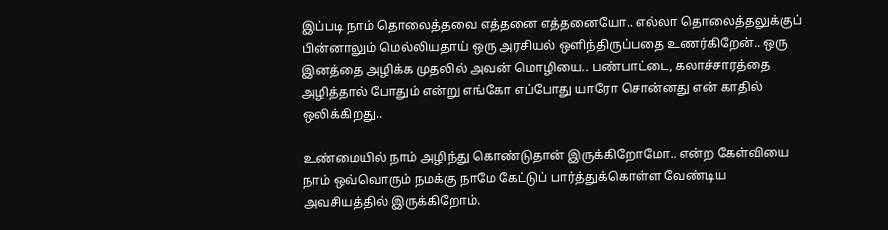இப்படி நாம் தொலைத்தவை எத்தனை எத்தனையோ.. எல்லா தொலைத்தலுக்குப் பின்னாலும் மெல்லியதாய் ஒரு அரசியல் ஒளிந்திருப்பதை உணர்கிறேன்.. ஒரு இனத்தை அழிக்க முதலில் அவன் மொழியை.. பண்பாட்டை, கலாச்சாரத்தை அழித்தால் போதும் என்று எங்கோ எப்போது யாரோ சொன்னது என் காதில் ஒலிக்கிறது..

உண்மையில் நாம் அழிந்து கொண்டுதான் இருக்கிறோமோ.. என்ற கேள்வியை நாம் ஒவ்வொரும் நமக்கு நாமே கேட்டுப் பார்த்துக்கொள்ள வேண்டிய அவசியத்தில் இருக்கிறோம்.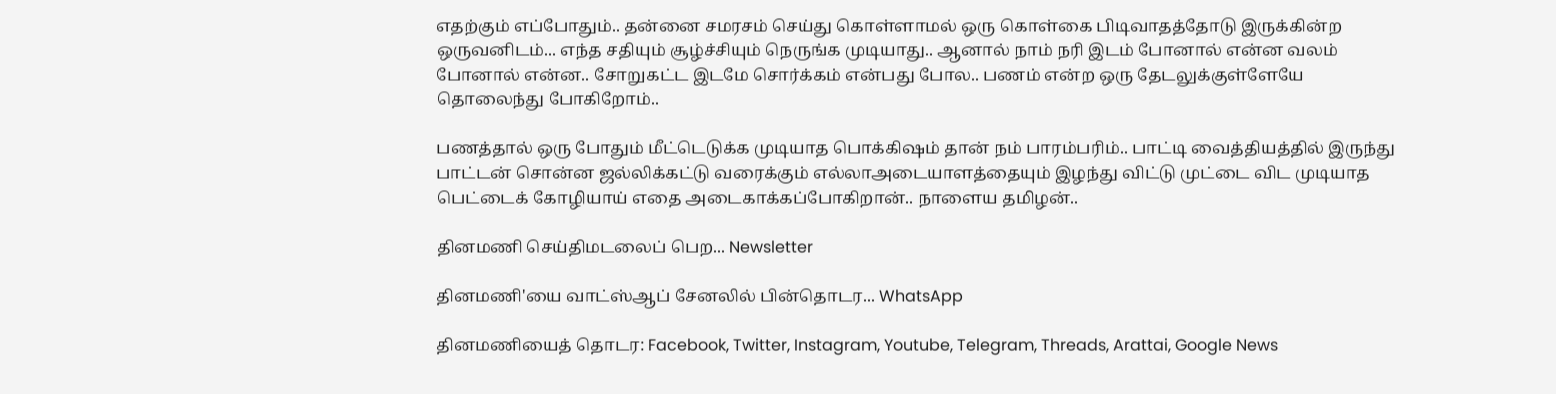எதற்கும் எப்போதும்.. தன்னை சமரசம் செய்து கொள்ளாமல் ஒரு கொள்கை பிடிவாதத்தோடு இருக்கின்ற ஒருவனிடம்... எந்த சதியும் சூழ்ச்சியும் நெருங்க முடியாது.. ஆனால் நாம் நரி இடம் போனால் என்ன வலம் போனால் என்ன.. சோறுகட்ட இடமே சொர்க்கம் என்பது போல.. பணம் என்ற ஒரு தேடலுக்குள்ளேயே தொலைந்து போகிறோம்..

பணத்தால் ஒரு போதும் மீட்டெடுக்க முடியாத பொக்கிஷம் தான் நம் பாரம்பரிம்.. பாட்டி வைத்தியத்தில் இருந்து பாட்டன் சொன்ன ஜல்லிக்கட்டு வரைக்கும் எல்லாஅடையாளத்தையும் இழந்து விட்டு முட்டை விட முடியாத பெட்டைக் கோழியாய் எதை அடைகாக்கப்போகிறான்.. நாளைய தமிழன்..

தினமணி செய்திமடலைப் பெற... Newsletter

தினமணி'யை வாட்ஸ்ஆப் சேனலில் பின்தொடர... WhatsApp

தினமணியைத் தொடர: Facebook, Twitter, Instagram, Youtube, Telegram, Threads, Arattai, Google News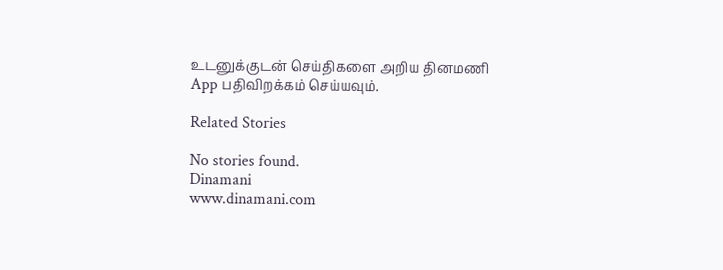உடனுக்குடன் செய்திகளை அறிய தினமணி App பதிவிறக்கம் செய்யவும்.

Related Stories

No stories found.
Dinamani
www.dinamani.com